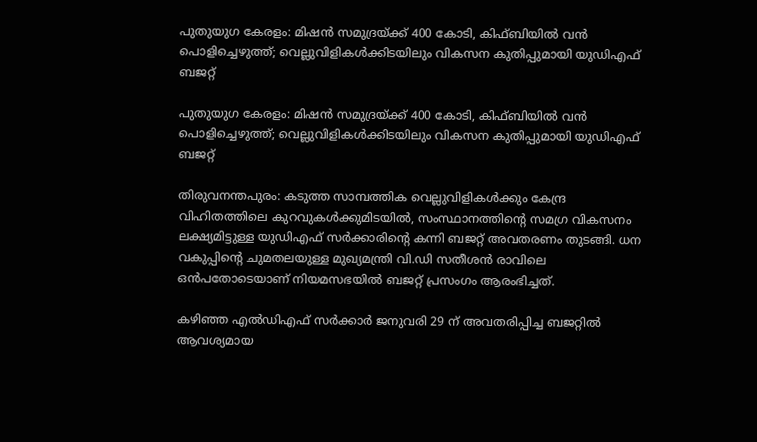പുതുയുഗ കേരളം: മിഷന്‍ സമുദ്രയ്ക്ക് 400 കോടി, കിഫ്ബിയില്‍ വന്‍ പൊളിച്ചെഴുത്ത്; വെല്ലുവിളികള്‍ക്കിടയിലും വികസന കുതിപ്പുമായി യുഡിഎഫ് ബജറ്റ്

പുതുയുഗ കേരളം: മിഷന്‍ സമുദ്രയ്ക്ക് 400 കോടി, കിഫ്ബിയില്‍ വന്‍ പൊളിച്ചെഴുത്ത്; വെല്ലുവിളികള്‍ക്കിടയിലും വികസന കുതിപ്പുമായി യുഡിഎഫ് ബജറ്റ്

തിരുവനന്തപുരം: കടുത്ത സാമ്പത്തിക വെല്ലുവിളികള്‍ക്കും കേന്ദ്ര വിഹിതത്തിലെ കുറവുകള്‍ക്കുമിടയില്‍, സംസ്ഥാനത്തിന്റെ സമഗ്ര വികസനം ലക്ഷ്യമിട്ടുള്ള യുഡിഎഫ് സര്‍ക്കാരിന്റെ കന്നി ബജറ്റ് അവതരണം തുടങ്ങി. ധന വകുപ്പിന്റെ ചുമതലയുള്ള മുഖ്യമന്ത്രി വി.ഡി സതീശന്‍ രാവിലെ ഒന്‍പതോടെയാണ് നിയമസഭയില്‍ ബജറ്റ് പ്രസംഗം ആരംഭിച്ചത്.

കഴിഞ്ഞ എല്‍ഡിഎഫ് സര്‍ക്കാര്‍ ജനുവരി 29 ന് അവതരിപ്പിച്ച ബജറ്റില്‍ ആവശ്യമായ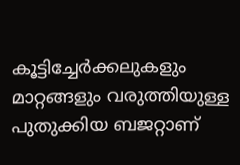കൂട്ടിച്ചേര്‍ക്കലുകളും മാറ്റങ്ങളും വരുത്തിയുള്ള പുതുക്കിയ ബജറ്റാണ്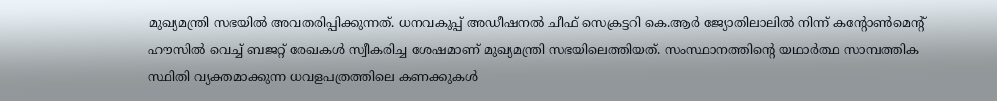മുഖ്യമന്ത്രി സഭയില്‍ അവതരിപ്പിക്കുന്നത്. ധനവകുപ്പ് അഡീഷനല്‍ ചീഫ് സെക്രട്ടറി കെ.ആര്‍ ജ്യോതിലാലില്‍ നിന്ന് കന്റോണ്‍മെന്റ് ഹൗസില്‍ വെച്ച് ബജറ്റ് രേഖകള്‍ സ്വീകരിച്ച ശേഷമാണ് മുഖ്യമന്ത്രി സഭയിലെത്തിയത്. സംസ്ഥാനത്തിന്റെ യഥാര്‍ത്ഥ സാമ്പത്തിക സ്ഥിതി വ്യക്തമാക്കുന്ന ധവളപത്രത്തിലെ കണക്കുകള്‍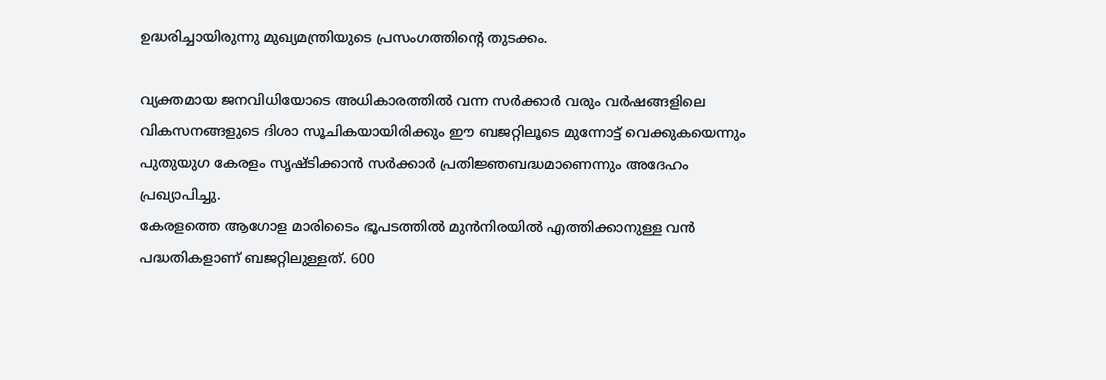ഉദ്ധരിച്ചായിരുന്നു മുഖ്യമന്ത്രിയുടെ പ്രസംഗത്തിന്റെ തുടക്കം.

വ്യക്തമായ ജനവിധിയോടെ അധികാരത്തില്‍ വന്ന സര്‍ക്കാര്‍ വരും വര്‍ഷങ്ങളിലെ വികസനങ്ങളുടെ ദിശാ സൂചികയായിരിക്കും ഈ ബജറ്റിലൂടെ മുന്നോട്ട് വെക്കുകയെന്നും പുതുയുഗ കേരളം സൃഷ്ടിക്കാന്‍ സര്‍ക്കാര്‍ പ്രതിജ്ഞബദ്ധമാണെന്നും അദേഹം പ്രഖ്യാപിച്ചു.
കേരളത്തെ ആഗോള മാരിടൈം ഭൂപടത്തില്‍ മുന്‍നിരയില്‍ എത്തിക്കാനുള്ള വന്‍ പദ്ധതികളാണ് ബജറ്റിലുള്ളത്. 600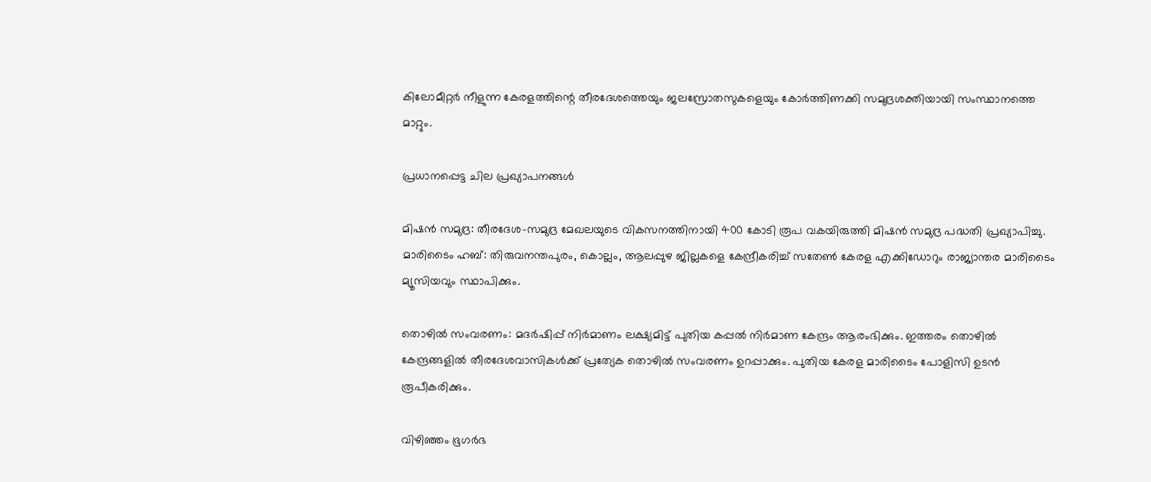കിലോമീറ്റര്‍ നീളുന്ന കേരളത്തിന്റെ തീരദേശത്തെയും ജലസ്രോതസുകളെയും കോര്‍ത്തിണക്കി സമുദ്രശക്തിയായി സംസ്ഥാനത്തെ മാറ്റും.

പ്രധാനപ്പെട്ട ചില പ്രഖ്യാപനങ്ങള്‍

മിഷന്‍ സമുദ്ര: തീരദേശ-സമുദ്ര മേഖലയുടെ വികസനത്തിനായി 400 കോടി രൂപ വകയിരുത്തി മിഷന്‍ സമുദ്ര പദ്ധതി പ്രഖ്യാപിച്ചു.
മാരിടൈം ഹബ്: തിരുവനന്തപുരം, കൊല്ലം, ആലപ്പുഴ ജില്ലകളെ കേന്ദ്രീകരിച്ച് സതേണ്‍ കേരള എക്കിഡോറും രാജ്യാന്തര മാരിടൈം മ്യൂസിയവും സ്ഥാപിക്കും.

തൊഴില്‍ സംവരണം: മദര്‍ഷിപ്പ് നിര്‍മാണം ലക്ഷ്യമിട്ട് പുതിയ കപ്പല്‍ നിര്‍മാണ കേന്ദ്രം ആരംഭിക്കും. ഇത്തരം തൊഴില്‍ കേന്ദ്രങ്ങളില്‍ തീരദേശവാസികള്‍ക്ക് പ്രത്യേക തൊഴില്‍ സംവരണം ഉറപ്പാക്കും. പുതിയ കേരള മാരിടൈം പോളിസി ഉടന്‍ രൂപീകരിക്കും.

വിഴിഞ്ഞം ഭൂഗര്‍ഭ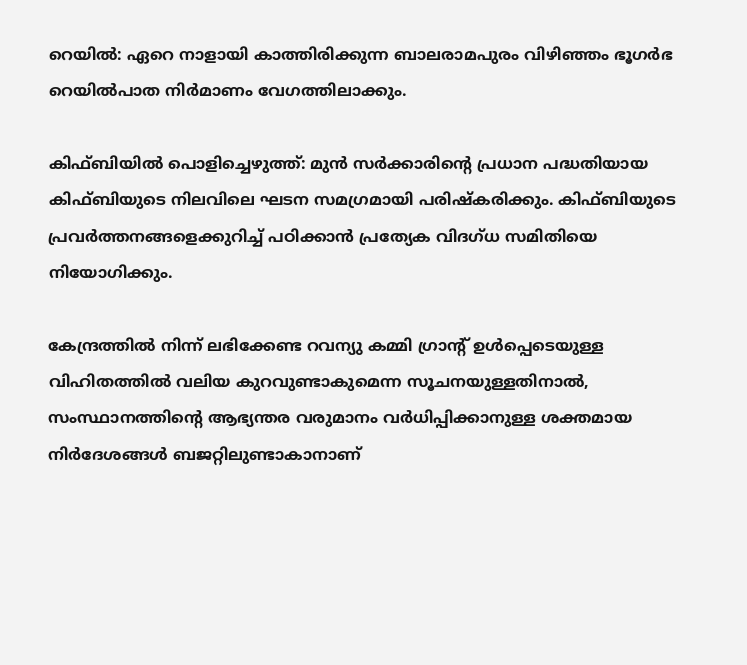റെയില്‍: ഏറെ നാളായി കാത്തിരിക്കുന്ന ബാലരാമപുരം വിഴിഞ്ഞം ഭൂഗര്‍ഭ റെയില്‍പാത നിര്‍മാണം വേഗത്തിലാക്കും.

കിഫ്ബിയില്‍ പൊളിച്ചെഴുത്ത്: മുന്‍ സര്‍ക്കാരിന്റെ പ്രധാന പദ്ധതിയായ കിഫ്ബിയുടെ നിലവിലെ ഘടന സമഗ്രമായി പരിഷ്‌കരിക്കും. കിഫ്ബിയുടെ പ്രവര്‍ത്തനങ്ങളെക്കുറിച്ച് പഠിക്കാന്‍ പ്രത്യേക വിദഗ്ധ സമിതിയെ നിയോഗിക്കും.

കേന്ദ്രത്തില്‍ നിന്ന് ലഭിക്കേണ്ട റവന്യു കമ്മി ഗ്രാന്റ് ഉള്‍പ്പെടെയുള്ള വിഹിതത്തില്‍ വലിയ കുറവുണ്ടാകുമെന്ന സൂചനയുള്ളതിനാല്‍, സംസ്ഥാനത്തിന്റെ ആഭ്യന്തര വരുമാനം വര്‍ധിപ്പിക്കാനുള്ള ശക്തമായ നിര്‍ദേശങ്ങള്‍ ബജറ്റിലുണ്ടാകാനാണ്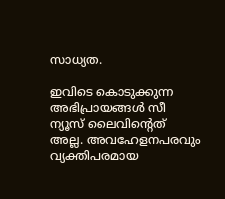സാധ്യത.

ഇവിടെ കൊടുക്കുന്ന അഭിപ്രായങ്ങള്‍ സീ ന്യൂസ് ലൈവിന്റെത് അല്ല. അവഹേളനപരവും വ്യക്തിപരമായ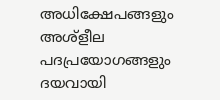അധിക്ഷേപങ്ങളും അശ്‌ളീല പദപ്രയോഗങ്ങളും ദയവായി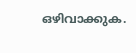ഒഴിവാക്കുക.